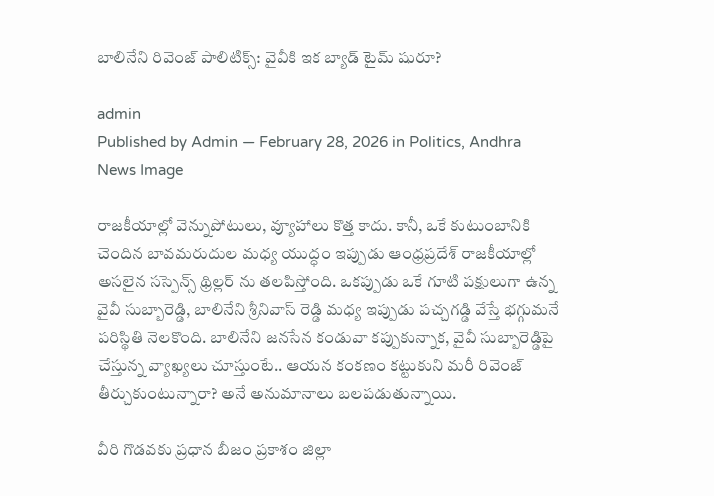బాలినేని రివెంజ్ పాలిటిక్స్: వైవీకి ఇక బ్యాడ్ టైమ్ షురూ?

admin
Published by Admin — February 28, 2026 in Politics, Andhra
News Image

రాజకీయాల్లో వెన్నుపోటులు, వ్యూహాలు కొత్త కాదు. కానీ, ఒకే కుటుంబానికి చెందిన బావమరుదుల మధ్య యుద్ధం ఇప్పుడు ఆంధ్రప్రదేశ్ రాజకీయాల్లో అసలైన సస్పెన్స్ థ్రిల్లర్ ను తలపిస్తోంది. ఒకప్పుడు ఒకే గూటి పక్షులుగా ఉన్న వైవీ సుబ్బారెడ్డి, బాలినేని శ్రీనివాస్ రెడ్డి మధ్య ఇప్పుడు పచ్చగడ్డి వేస్తే భగ్గుమనే పరిస్థితి నెలకొంది. బాలినేని జనసేన కండువా కప్పుకున్నాక, వైవీ సుబ్బారెడ్డిపై చేస్తున్న వ్యాఖ్యలు చూస్తుంటే.. ఆయన కంకణం కట్టుకుని మరీ రివెంజ్ తీర్చుకుంటున్నారా? అనే అనుమానాలు బలపడుతున్నాయి.

వీరి గొడవకు ప్రధాన బీజం ప్రకాశం జిల్లా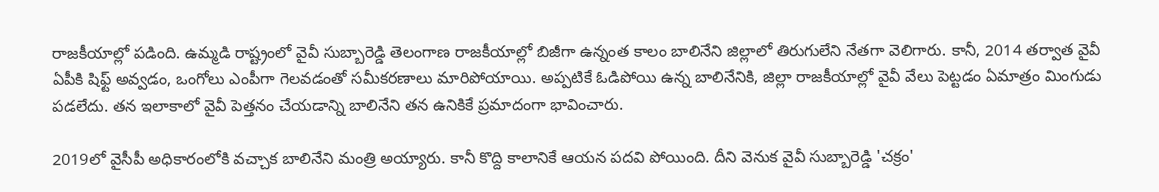రాజకీయాల్లో పడింది. ఉమ్మడి రాష్ట్రంలో వైవీ సుబ్బారెడ్డి తెలంగాణ రాజకీయాల్లో బిజీగా ఉన్నంత కాలం బాలినేని జిల్లాలో తిరుగులేని నేతగా వెలిగారు. కానీ, 2014 తర్వాత వైవీ ఏపీకి షిఫ్ట్ అవ్వడం, ఒంగోలు ఎంపీగా గెలవడంతో సమీకరణాలు మారిపోయాయి. అప్పటికే ఓడిపోయి ఉన్న బాలినేనికి, జిల్లా రాజకీయాల్లో వైవీ వేలు పెట్టడం ఏమాత్రం మింగుడు పడలేదు. తన ఇలాకాలో వైవీ పెత్తనం చేయడాన్ని బాలినేని తన ఉనికికే ప్రమాదంగా భావించారు.

2019లో వైసీపీ అధికారంలోకి వచ్చాక బాలినేని మంత్రి అయ్యారు. కానీ కొద్ది కాలానికే ఆయన పదవి పోయింది. దీని వెనుక వైవీ సుబ్బారెడ్డి 'చక్రం'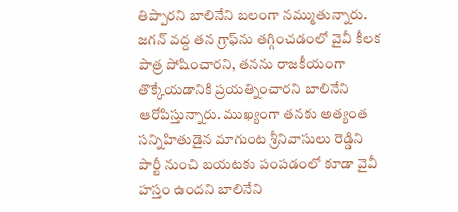తిప్పారని బాలినేని బలంగా నమ్ముతున్నారు. జగన్ వద్ద తన గ్రాఫ్‌ను తగ్గించడంలో వైవీ కీలక పాత్ర పోషించారని, తనను రాజకీయంగా తొక్కేయడానికి ప్రయత్నించారని బాలినేని ఆరోపిస్తున్నారు. ముఖ్యంగా తనకు అత్యంత సన్నిహితుడైన మాగుంట శ్రీనివాసులు రెడ్డిని పార్టీ నుంచి బయటకు పంపడంలో కూడా వైవీ హస్తం ఉందని బాలినేని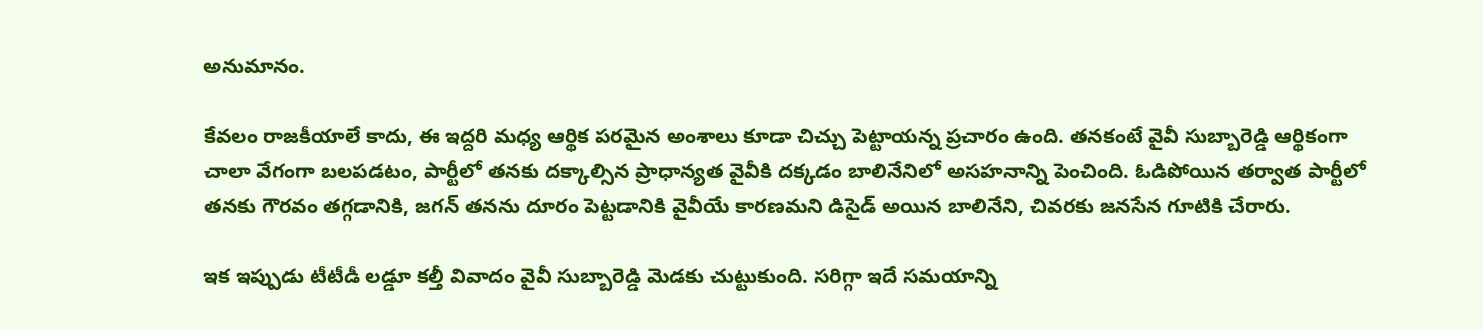అనుమానం.

కేవలం రాజకీయాలే కాదు, ఈ ఇద్దరి మధ్య ఆర్థిక పరమైన అంశాలు కూడా చిచ్చు పెట్టాయన్న ప్రచారం ఉంది. తనకంటే వైవీ సుబ్బారెడ్డి ఆర్థికంగా చాలా వేగంగా బలపడటం, పార్టీలో తనకు దక్కాల్సిన ప్రాధాన్యత వైవీకి దక్కడం బాలినేనిలో అసహనాన్ని పెంచింది. ఓడిపోయిన తర్వాత పార్టీలో తనకు గౌరవం తగ్గడానికి, జగన్ తనను దూరం పెట్టడానికి వైవీయే కారణమని డిసైడ్ అయిన బాలినేని, చివరకు జనసేన గూటికి చేరారు.

ఇక ఇప్పుడు టీటీడీ లడ్డూ కల్తీ వివాదం వైవీ సుబ్బారెడ్డి మెడకు చుట్టుకుంది. సరిగ్గా ఇదే సమయాన్ని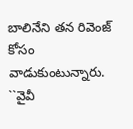బాలినేని తన రివెంజ్ కోసం వాడుకుంటున్నారు. ``వైవీ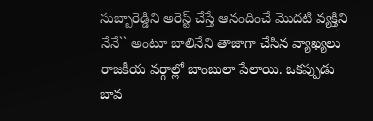సుబ్బారెడ్డిని అరెస్ట్ చేస్తే ఆనందించే మొదటి వ్యక్తిని నేనే`` అంటూ బాలినేని తాజాగా చేసిన వ్యాఖ్యలు రాజకీయ వర్గాల్లో బాంబులా పేలాయి. ఒకప్పుడు బావ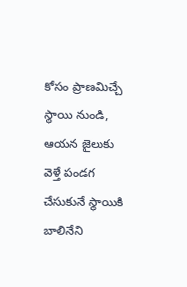కోసం ప్రాణమిచ్చే స్థాయి నుండి, ఆయన జైలుకు వెళ్తే పండగ చేసుకునే స్థాయికి బాలినేని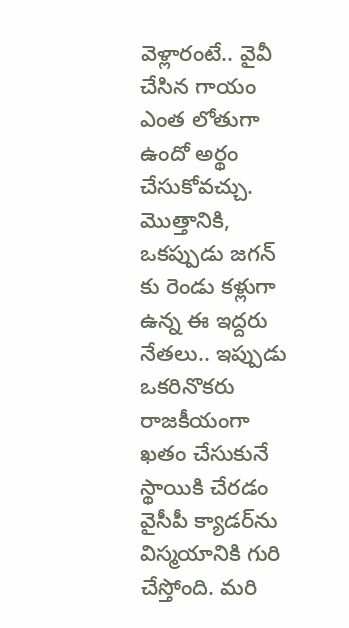వెళ్లారంటే.. వైవీ చేసిన గాయం ఎంత లోతుగా ఉందో అర్థం చేసుకోవచ్చు. మొత్తానికి, ఒకప్పుడు జగన్ కు రెండు కళ్లుగా ఉన్న ఈ ఇద్దరు నేతలు.. ఇప్పుడు ఒకరినొకరు రాజకీయంగా ఖతం చేసుకునే స్థాయికి చేరడం వైసీపీ క్యాడర్‌ను విస్మయానికి గురి చేస్తోంది. మ‌రి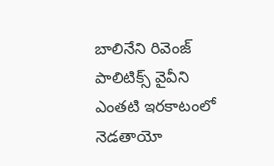బాలినేని రివెంజ్ పాలిటిక్స్ వైవీని ఎంతటి ఇరకాటంలో నెడతాయో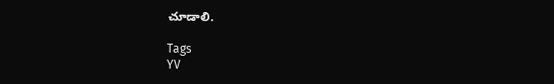చూడాలి.

Tags
YV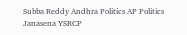Subba Reddy Andhra Politics AP Politics Janasena YSRCP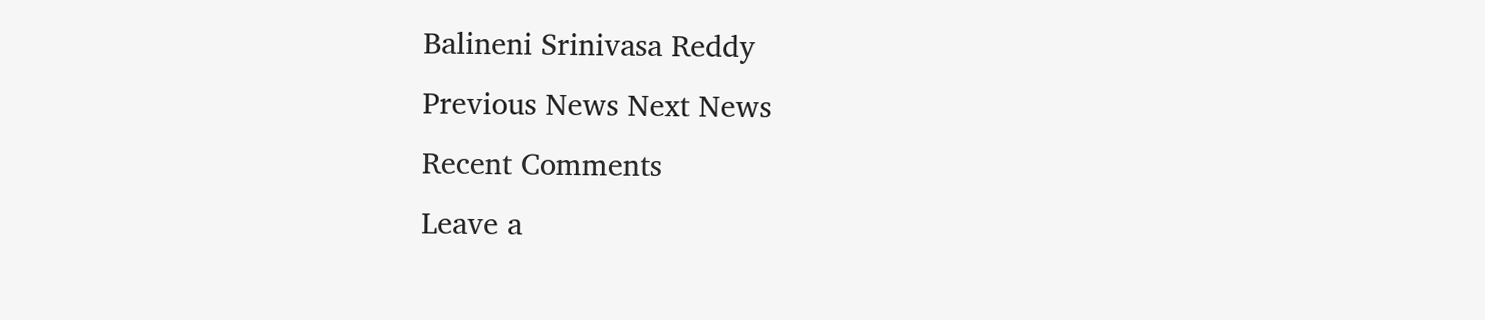Balineni Srinivasa Reddy
Previous News Next News
Recent Comments
Leave a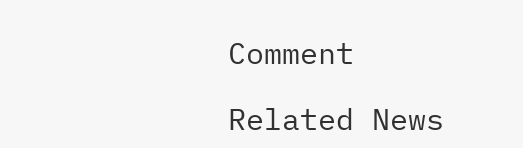Comment

Related News